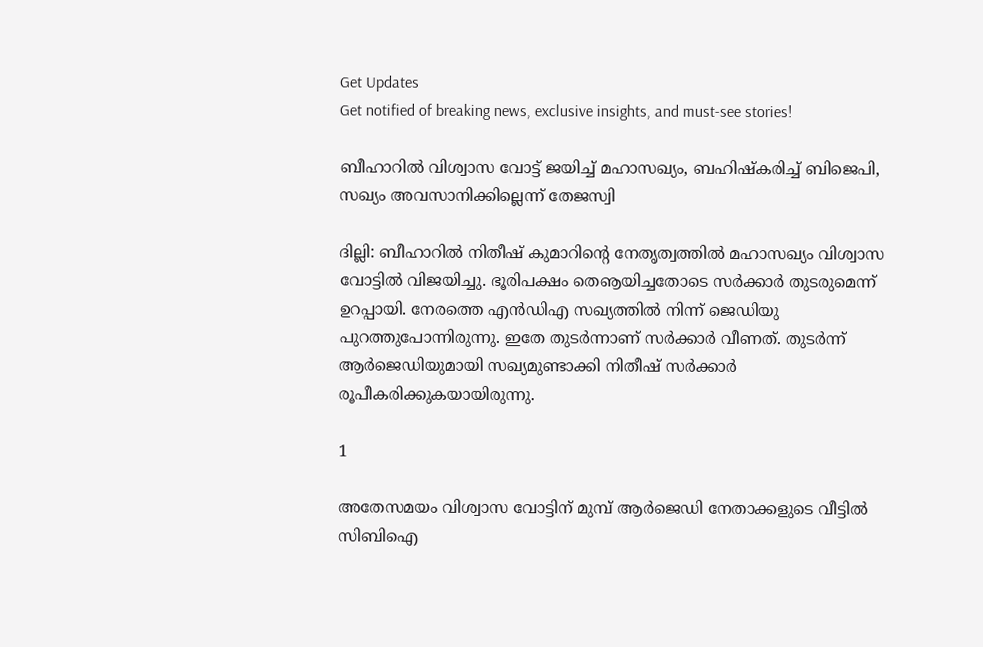Get Updates
Get notified of breaking news, exclusive insights, and must-see stories!

ബീഹാറില്‍ വിശ്വാസ വോട്ട് ജയിച്ച് മഹാസഖ്യം, ബഹിഷ്‌കരിച്ച് ബിജെപി, സഖ്യം അവസാനിക്കില്ലെന്ന് തേജസ്വി

ദില്ലി: ബീഹാറില്‍ നിതീഷ് കുമാറിന്റെ നേതൃത്വത്തില്‍ മഹാസഖ്യം വിശ്വാസ വോട്ടില്‍ വിജയിച്ചു. ഭൂരിപക്ഷം തെൡയിച്ചതോടെ സര്‍ക്കാര്‍ തുടരുമെന്ന് ഉറപ്പായി. നേരത്തെ എന്‍ഡിഎ സഖ്യത്തില്‍ നിന്ന് ജെഡിയു പുറത്തുപോന്നിരുന്നു. ഇതേ തുടര്‍ന്നാണ് സര്‍ക്കാര്‍ വീണത്. തുടര്‍ന്ന് ആര്‍ജെഡിയുമായി സഖ്യമുണ്ടാക്കി നിതീഷ് സര്‍ക്കാര്‍ രൂപീകരിക്കുകയായിരുന്നു.

1

അതേസമയം വിശ്വാസ വോട്ടിന് മുമ്പ് ആര്‍ജെഡി നേതാക്കളുടെ വീട്ടില്‍ സിബിഐ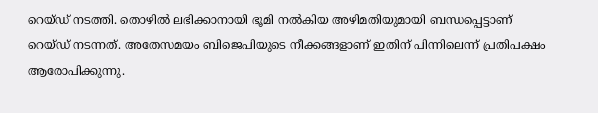റെയ്ഡ് നടത്തി. തൊഴില്‍ ലഭിക്കാനായി ഭൂമി നല്‍കിയ അഴിമതിയുമായി ബന്ധപ്പെട്ടാണ് റെയ്ഡ് നടന്നത്. അതേസമയം ബിജെപിയുടെ നീക്കങ്ങളാണ് ഇതിന് പിന്നിലെന്ന് പ്രതിപക്ഷം ആരോപിക്കുന്നു.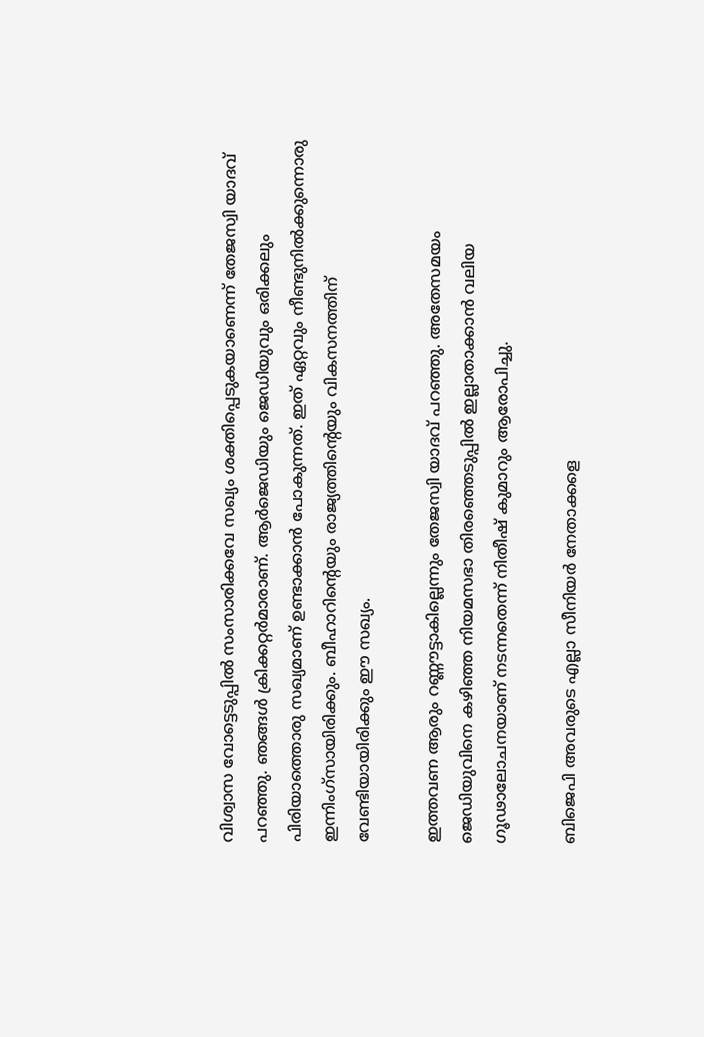വിശ്വാസ വോട്ടെടുപ്പില്‍ സംസാരിക്കവേ സഖ്യം ശക്തിപ്പെടുകയാണെന്ന് തേജസ്വി യാദവ് പറഞ്ഞു. ഞങ്ങള്‍ ക്രിക്കറ്റര്‍മാരാണ്. ആര്‍ജെഡിയും ജെഡിയുവും ഒരിക്കലും പിരിയാത്തൊരു സഖ്യമാണ് ഉണ്ടാക്കാന്‍ പോകുന്നത്. ഇത് ഏറ്റവും നീണ്ടുനില്‍ക്കുന്നൊരു ഇന്നിംഗ്‌സായിരിക്കും. ബീഹാറിന്റെയും രാജ്യത്തിന്റെയും വികസനത്തിന് വേണ്ടിയായിരിക്കും ഈ സഖ്യം.

ഇത്തവണ ആരും റണ്ണൗട്ടാകില്ലെന്നും തേജസ്വി യാദവ് പറഞ്ഞു. അതേസമയം ജെഡിയുവിനെ കഴിഞ്ഞ നിയമസഭാ തിരഞ്ഞെടുപ്പില്‍ ഇല്ലാതാക്കാന്‍ വലിയ ഗൂഢാലോചനയാണ് നടന്നതെന്ന് നിതീഷ് കുമാറും ആരോപിച്ചു.

ബിജെപി അവരുടെ എല്ലാ സീനിയര്‍ നേതാക്കളെ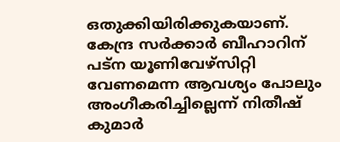ഒതുക്കിയിരിക്കുകയാണ്. കേന്ദ്ര സര്‍ക്കാര്‍ ബീഹാറിന് പട്‌ന യൂണിവേഴ്‌സിറ്റി വേണമെന്ന ആവശ്യം പോലും അംഗീകരിച്ചില്ലെന്ന് നിതീഷ് കുമാര്‍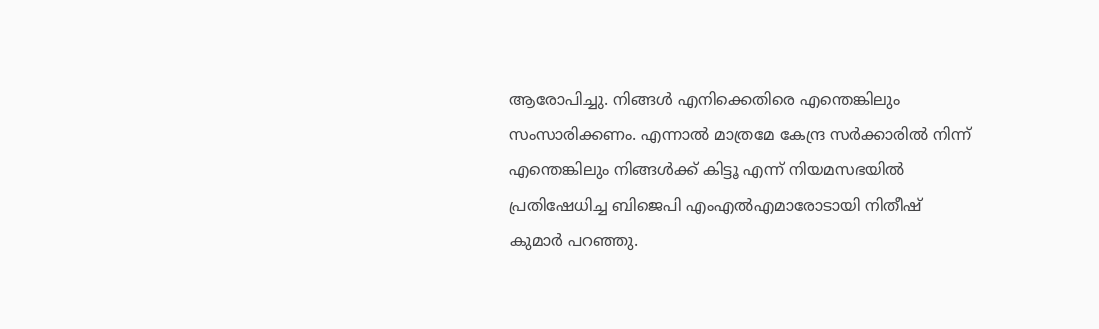ആരോപിച്ചു. നിങ്ങള്‍ എനിക്കെതിരെ എന്തെങ്കിലും സംസാരിക്കണം. എന്നാല്‍ മാത്രമേ കേന്ദ്ര സര്‍ക്കാരില്‍ നിന്ന് എന്തെങ്കിലും നിങ്ങള്‍ക്ക് കിട്ടൂ എന്ന് നിയമസഭയില്‍ പ്രതിഷേധിച്ച ബിജെപി എംഎല്‍എമാരോടായി നിതീഷ് കുമാര്‍ പറഞ്ഞു.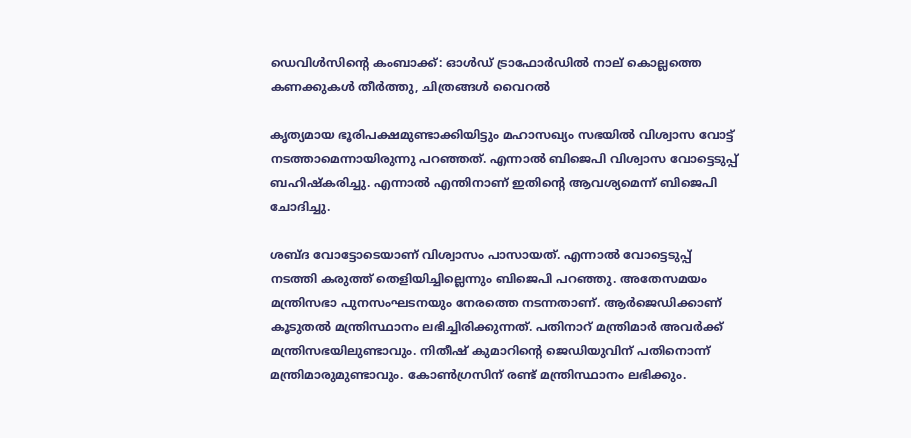ഡെവിള്‍സിന്റെ കംബാക്ക്: ഓള്‍ഡ് ട്രാഫോര്‍ഡില്‍ നാല് കൊല്ലത്തെ കണക്കുകള്‍ തീര്‍ത്തു, ചിത്രങ്ങള്‍ വൈറല്‍

കൃത്യമായ ഭൂരിപക്ഷമുണ്ടാക്കിയിട്ടും മഹാസഖ്യം സഭയില്‍ വിശ്വാസ വോട്ട് നടത്താമെന്നായിരുന്നു പറഞ്ഞത്. എന്നാല്‍ ബിജെപി വിശ്വാസ വോട്ടെടുപ്പ് ബഹിഷ്‌കരിച്ചു. എന്നാല്‍ എന്തിനാണ് ഇതിന്റെ ആവശ്യമെന്ന് ബിജെപി ചോദിച്ചു.

ശബ്ദ വോട്ടോടെയാണ് വിശ്വാസം പാസായത്. എന്നാല്‍ വോട്ടെടുപ്പ് നടത്തി കരുത്ത് തെളിയിച്ചില്ലെന്നും ബിജെപി പറഞ്ഞു. അതേസമയം മന്ത്രിസഭാ പുനസംഘടനയും നേരത്തെ നടന്നതാണ്. ആര്‍ജെഡിക്കാണ് കൂടുതല്‍ മന്ത്രിസ്ഥാനം ലഭിച്ചിരിക്കുന്നത്. പതിനാറ് മന്ത്രിമാര്‍ അവര്‍ക്ക് മന്ത്രിസഭയിലുണ്ടാവും. നിതീഷ് കുമാറിന്റെ ജെഡിയുവിന് പതിനൊന്ന് മന്ത്രിമാരുമുണ്ടാവും. കോണ്‍ഗ്രസിന് രണ്ട് മന്ത്രിസ്ഥാനം ലഭിക്കും.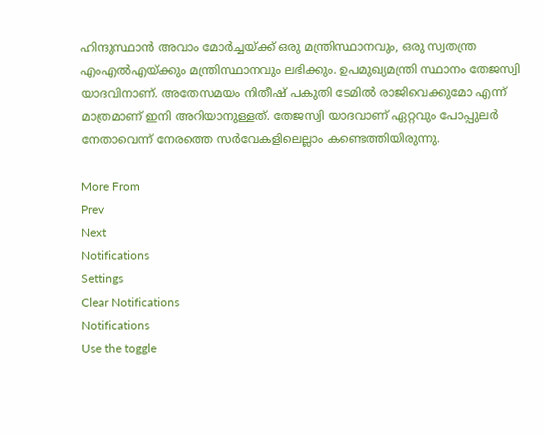ഹിന്ദുസ്ഥാന്‍ അവാം മോര്‍ച്ചയ്ക്ക് ഒരു മന്ത്രിസ്ഥാനവും, ഒരു സ്വതന്ത്ര എംഎല്‍എയ്ക്കും മന്ത്രിസ്ഥാനവും ലഭിക്കും. ഉപമുഖ്യമന്ത്രി സ്ഥാനം തേജസ്വി യാദവിനാണ്. അതേസമയം നിതീഷ് പകുതി ടേമില്‍ രാജിവെക്കുമോ എന്ന് മാത്രമാണ് ഇനി അറിയാനുള്ളത്. തേജസ്വി യാദവാണ് ഏറ്റവും പോപ്പുലര്‍ നേതാവെന്ന് നേരത്തെ സര്‍വേകളിലെല്ലാം കണ്ടെത്തിയിരുന്നു.

More From
Prev
Next
Notifications
Settings
Clear Notifications
Notifications
Use the toggle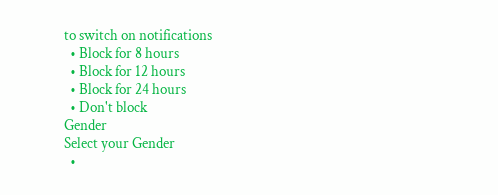to switch on notifications
  • Block for 8 hours
  • Block for 12 hours
  • Block for 24 hours
  • Don't block
Gender
Select your Gender
  •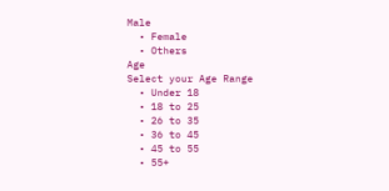Male
  • Female
  • Others
Age
Select your Age Range
  • Under 18
  • 18 to 25
  • 26 to 35
  • 36 to 45
  • 45 to 55
  • 55+